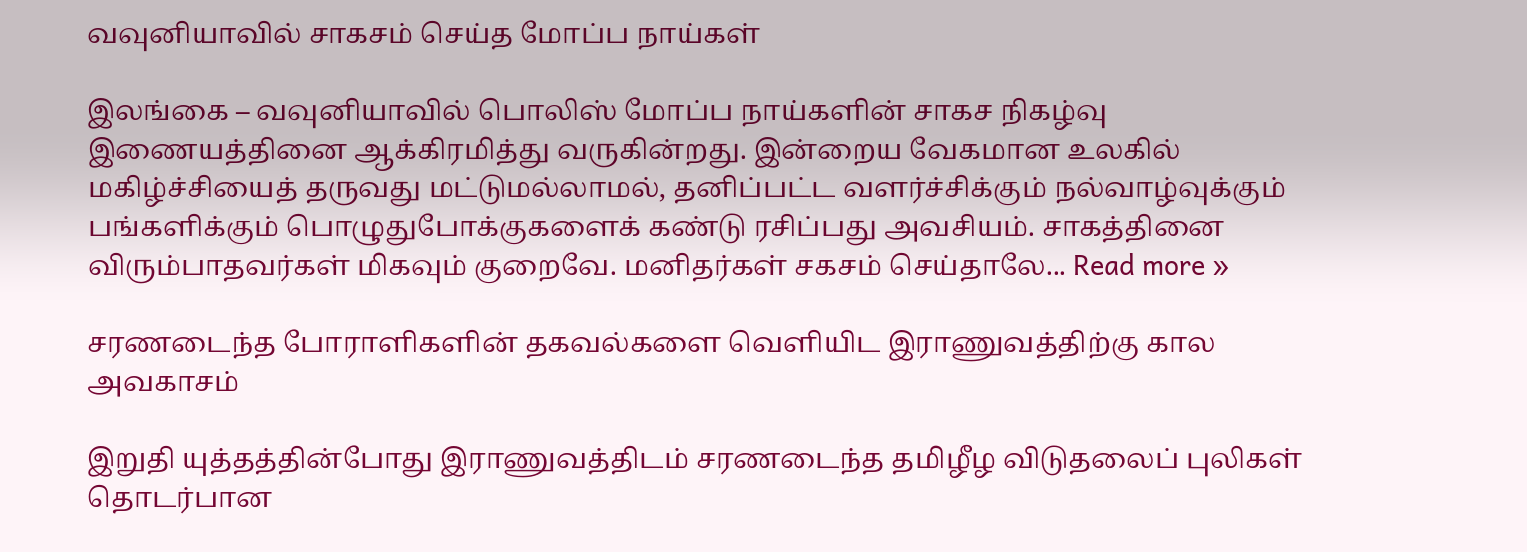வவுனியாவில் சாகசம் செய்த மோப்ப நாய்கள்

இலங்கை – வவுனியாவில் பொலிஸ் மோப்ப நாய்களின் சாகச நிகழ்வு இணையத்தினை ஆக்கிரமித்து வருகின்றது. இன்றைய வேகமான உலகில் மகிழ்ச்சியைத் தருவது மட்டுமல்லாமல், தனிப்பட்ட வளர்ச்சிக்கும் நல்வாழ்வுக்கும் பங்களிக்கும் பொழுதுபோக்குகளைக் கண்டு ரசிப்பது அவசியம். சாகத்தினை விரும்பாதவர்கள் மிகவும் குறைவே. மனிதர்கள் சகசம் செய்தாலே... Read more »

சரணடைந்த போராளிகளின் தகவல்களை வெளியிட இராணுவத்திற்கு கால அவகாசம்

இறுதி யுத்தத்தின்போது இராணுவத்திடம் சரணடைந்த தமிழீழ விடுதலைப் புலிகள் தொடர்பான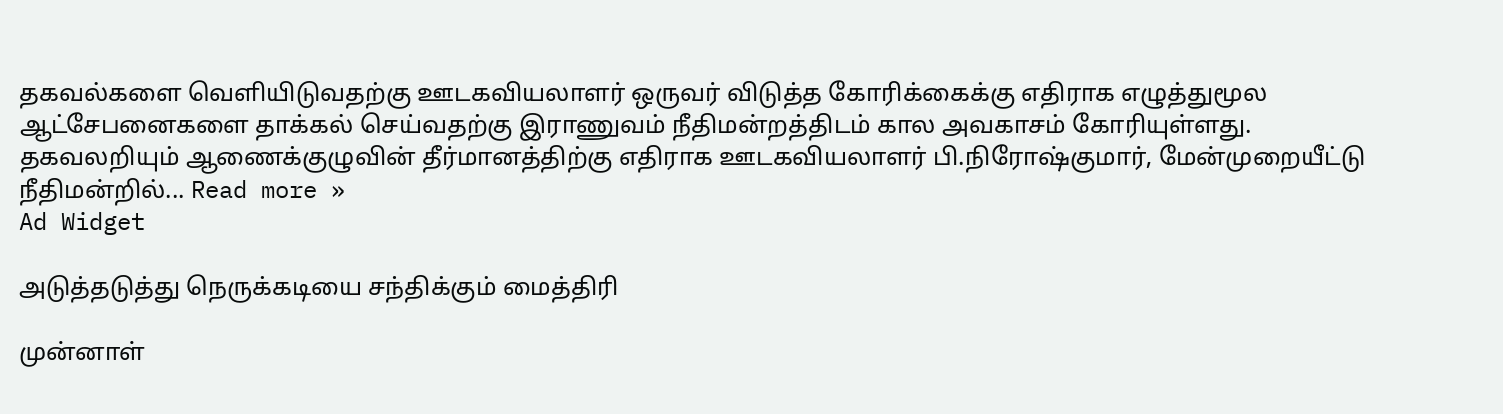தகவல்களை வெளியிடுவதற்கு ஊடகவியலாளர் ஒருவர் விடுத்த கோரிக்கைக்கு எதிராக எழுத்துமூல ஆட்சேபனைகளை தாக்கல் செய்வதற்கு இராணுவம் நீதிமன்றத்திடம் கால அவகாசம் கோரியுள்ளது. தகவலறியும் ஆணைக்குழுவின் தீர்மானத்திற்கு எதிராக ஊடகவியலாளர் பி.நிரோஷ்குமார், மேன்முறையீட்டு நீதிமன்றில்... Read more »
Ad Widget

அடுத்தடுத்து நெருக்கடியை சந்திக்கும் மைத்திரி

முன்னாள்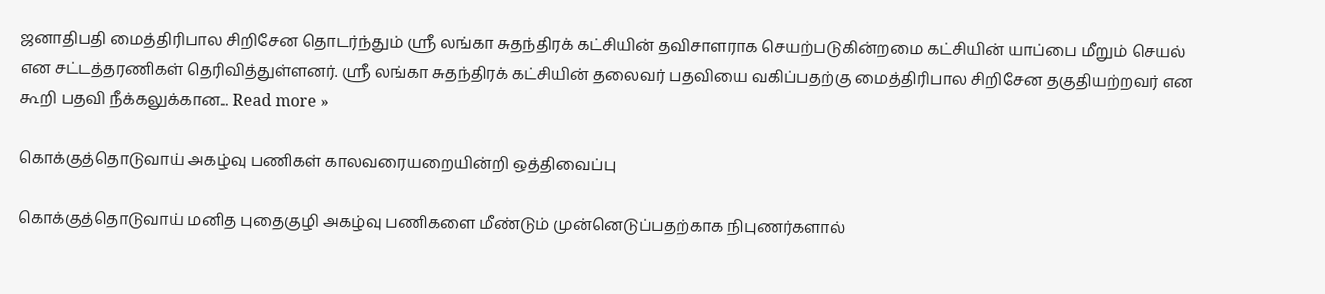ஜனாதிபதி மைத்திரிபால சிறிசேன தொடர்ந்தும் ஶ்ரீ லங்கா சுதந்திரக் கட்சியின் தவிசாளராக செயற்படுகின்றமை கட்சியின் யாப்பை மீறும் செயல் என சட்டத்தரணிகள் தெரிவித்துள்ளனர். ஶ்ரீ லங்கா சுதந்திரக் கட்சியின் தலைவர் பதவியை வகிப்பதற்கு மைத்திரிபால சிறிசேன தகுதியற்றவர் என கூறி பதவி நீக்கலுக்கான... Read more »

கொக்குத்தொடுவாய் அகழ்வு பணிகள் காலவரையறையின்றி ஒத்திவைப்பு

கொக்குத்தொடுவாய் மனித புதைகுழி அகழ்வு பணிகளை மீண்டும் முன்னெடுப்பதற்காக நிபுணர்களால்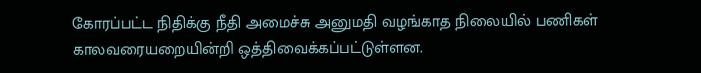கோரப்பட்ட நிதிக்கு நீதி அமைச்சு அனுமதி வழங்காத நிலையில் பணிகள் காலவரையறையின்றி ஒத்திவைக்கப்பட்டுள்ளன.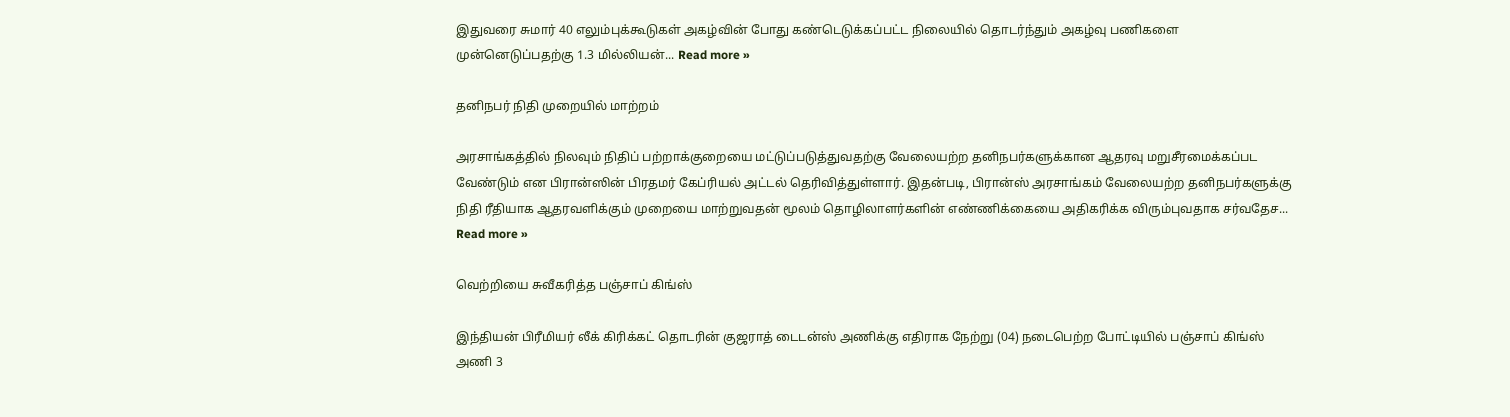இதுவரை சுமார் 40 எலும்புக்கூடுகள் அகழ்வின் போது கண்டெடுக்கப்பட்ட நிலையில் தொடர்ந்தும் அகழ்வு பணிகளை முன்னெடுப்பதற்கு 1.3 மில்லியன்... Read more »

தனிநபர் நிதி முறையில் மாற்றம்

அரசாங்கத்தில் நிலவும் நிதிப் பற்றாக்குறையை மட்டுப்படுத்துவதற்கு வேலையற்ற தனிநபர்களுக்கான ஆதரவு மறுசீரமைக்கப்பட வேண்டும் என பிரான்ஸின் பிரதமர் கேப்ரியல் அட்டல் தெரிவித்துள்ளார். இதன்படி, பிரான்ஸ் அரசாங்கம் வேலையற்ற தனிநபர்களுக்கு நிதி ரீதியாக ஆதரவளிக்கும் முறையை மாற்றுவதன் மூலம் தொழிலாளர்களின் எண்ணிக்கையை அதிகரிக்க விரும்புவதாக சர்வதேச... Read more »

வெற்றியை சுவீகரித்த பஞ்சாப் கிங்ஸ்

இந்தியன் பிரீமியர் லீக் கிரிக்கட் தொடரின் குஜராத் டைடன்ஸ் அணிக்கு எதிராக நேற்று (04) நடைபெற்ற போட்டியில் பஞ்சாப் கிங்ஸ் அணி 3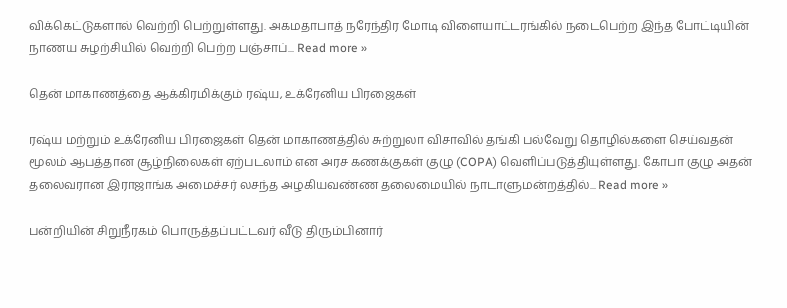விக்கெட்டுகளால் வெற்றி பெற்றுள்ளது. அகமதாபாத் நரேந்திர மோடி விளையாட்டரங்கில் நடைபெற்ற இந்த போட்டியின் நாணய சுழற்சியில் வெற்றி பெற்ற பஞ்சாப்... Read more »

தென் மாகாணத்தை ஆக்கிரமிக்கும் ரஷ்ய, உக்ரேனிய பிரஜைகள்

ரஷ்ய மற்றும் உக்ரேனிய பிரஜைகள் தென் மாகாணத்தில் சுற்றுலா விசாவில் தங்கி பல்வேறு தொழில்களை செய்வதன் மூலம் ஆபத்தான சூழ்நிலைகள் ஏற்படலாம் என அரச கணக்குகள் குழு (COPA) வெளிப்படுத்தியுள்ளது. கோபா குழு அதன் தலைவரான இராஜாங்க அமைச்சர் லசந்த அழகியவண்ண தலைமையில் நாடாளுமன்றத்தில்... Read more »

பன்றியின் சிறுநீரகம் பொருத்தப்பட்டவர் வீடு திரும்பினார்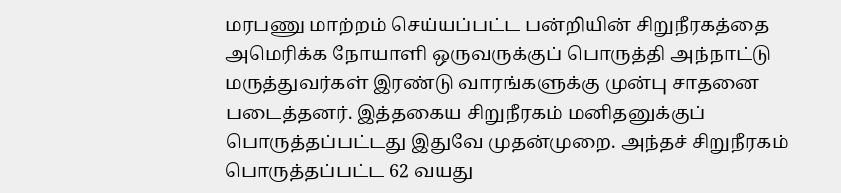மரபணு மாற்றம் செய்யப்பட்ட பன்றியின் சிறுநீரகத்தை அமெரிக்க நோயாளி ஒருவருக்குப் பொருத்தி அந்நாட்டு மருத்துவர்கள் இரண்டு வாரங்களுக்கு முன்பு சாதனை படைத்தனர். இத்தகைய சிறுநீரகம் மனிதனுக்குப் பொருத்தப்பட்டது இதுவே முதன்முறை. அந்தச் சிறுநீரகம் பொருத்தப்பட்ட 62 வயது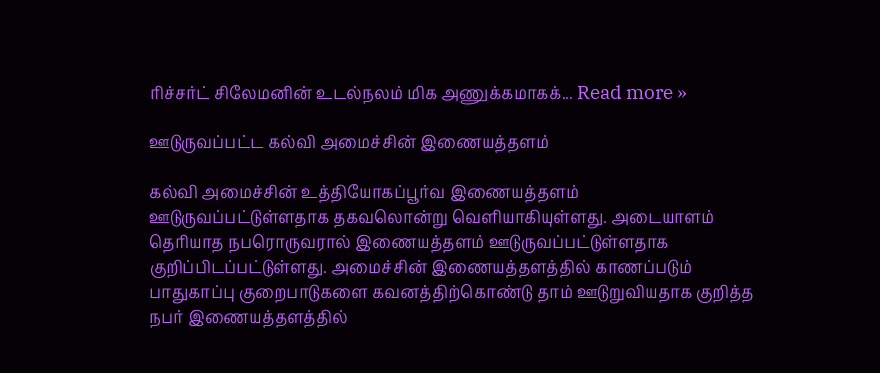ரிச்சர்ட் சிலேமனின் உடல்நலம் மிக அணுக்கமாகக்... Read more »

ஊடுருவப்பட்ட கல்வி அமைச்சின் இணையத்தளம்

கல்வி அமைச்சின் உத்தியோகப்பூர்வ இணையத்தளம் ஊடுருவப்பட்டுள்ளதாக தகவலொன்று வெளியாகியுள்ளது. அடையாளம் தெரியாத நபரொருவரால் இணையத்தளம் ஊடுருவப்பட்டுள்ளதாக குறிப்பிடப்பட்டுள்ளது. அமைச்சின் இணையத்தளத்தில் காணப்படும் பாதுகாப்பு குறைபாடுகளை கவனத்திற்கொண்டு தாம் ஊடுறுவியதாக குறித்த நபர் இணையத்தளத்தில்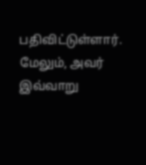பதிவிட்டுள்ளார். மேலும், அவர் இவ்வாறு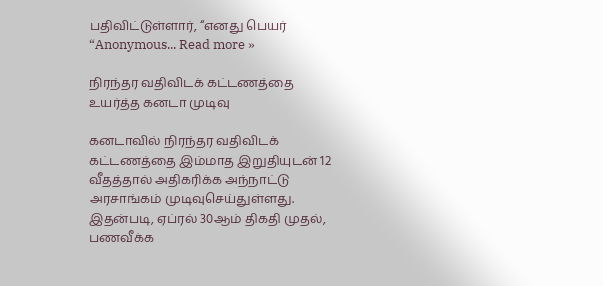பதிவிட்டுள்ளார், “எனது பெயர் “Anonymous... Read more »

நிரந்தர வதிவிடக் கட்டணத்தை உயர்த்த கனடா முடிவு

கனடாவில் நிரந்தர வதிவிடக் கட்டணத்தை இம்மாத இறுதியுடன் 12 வீதத்தால் அதிகரிக்க அந்நாட்டு அரசாங்கம் முடிவுசெய்துள்ளது. இதன்படி, ஏப்ரல் 30ஆம் திகதி முதல், பணவீக்க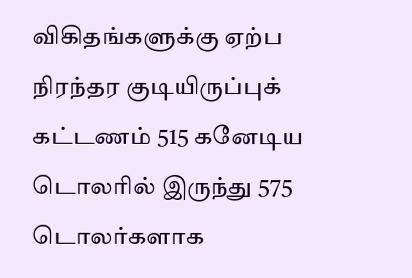விகிதங்களுக்கு ஏற்ப நிரந்தர குடியிருப்புக் கட்டணம் 515 கனேடிய டொலரில் இருந்து 575 டொலர்களாக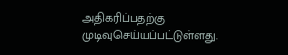அதிகரிப்பதற்கு முடிவுசெய்யப்பட்டுள்ளது.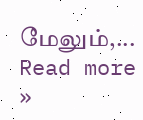மேலும்,... Read more »